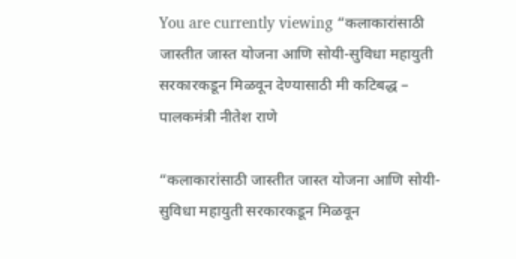You are currently viewing “कलाकारांसाठी जास्तीत जास्त योजना आणि सोयी-सुविधा महायुती सरकारकडून मिळवून देण्यासाठी मी कटिबद्ध – पालकमंत्री नीतेश राणे

“कलाकारांसाठी जास्तीत जास्त योजना आणि सोयी-सुविधा महायुती सरकारकडून मिळवून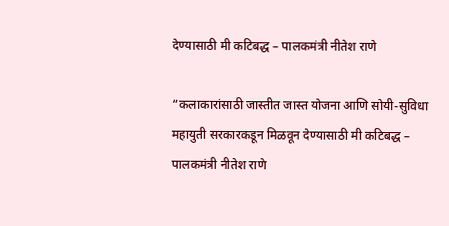देण्यासाठी मी कटिबद्ध – पालकमंत्री नीतेश राणे

“कलाकारांसाठी जास्तीत जास्त योजना आणि सोयी-सुविधा महायुती सरकारकडून मिळवून देण्यासाठी मी कटिबद्ध – पालकमंत्री नीतेश राणे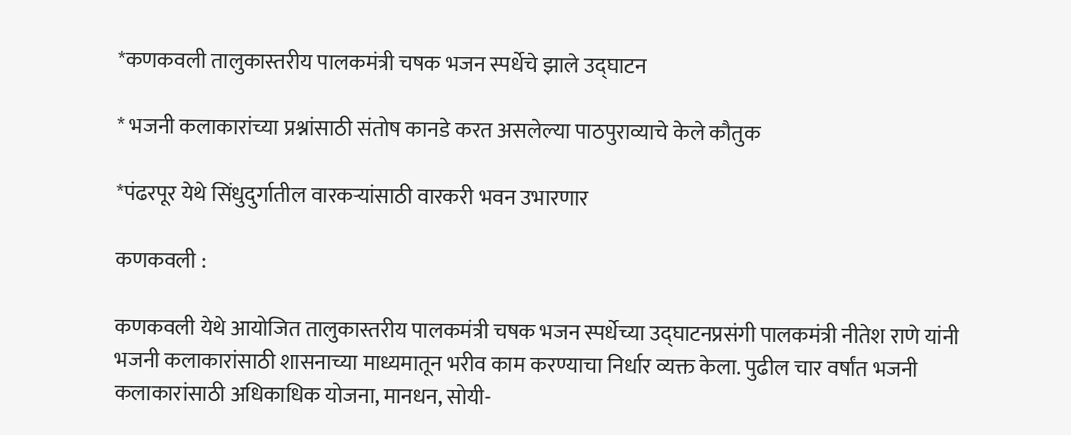*कणकवली तालुकास्तरीय पालकमंत्री चषक भजन स्पर्धेचे झाले उद्घाटन

* भजनी कलाकारांच्या प्रश्नांसाठी संतोष कानडे करत असलेल्या पाठपुराव्याचे केले कौतुक

*पंढरपूर येथे सिंधुदुर्गातील वारकऱ्यांसाठी वारकरी भवन उभारणार

कणकवली :

कणकवली येथे आयोजित तालुकास्तरीय पालकमंत्री चषक भजन स्पर्धेच्या उद्घाटनप्रसंगी पालकमंत्री नीतेश राणे यांनी भजनी कलाकारांसाठी शासनाच्या माध्यमातून भरीव काम करण्याचा निर्धार व्यक्त केला. पुढील चार वर्षांत भजनी कलाकारांसाठी अधिकाधिक योजना, मानधन, सोयी-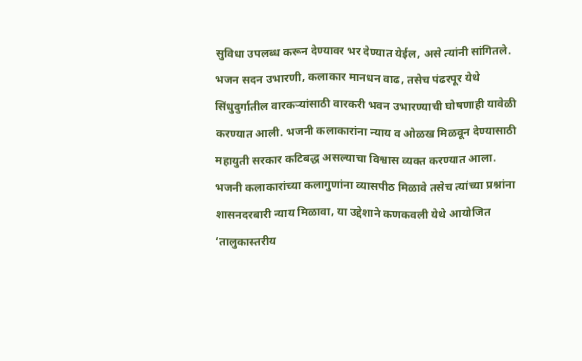सुविधा उपलब्ध करून देण्यावर भर देण्यात येईल, असे त्यांनी सांगितले. भजन सदन उभारणी, कलाकार मानधन वाढ, तसेच पंढरपूर येथे सिंधुदुर्गातील वारकऱ्यांसाठी वारकरी भवन उभारण्याची घोषणाही यावेळी करण्यात आली. भजनी कलाकारांना न्याय व ओळख मिळवून देण्यासाठी महायुती सरकार कटिबद्ध असल्याचा विश्वास व्यक्त करण्यात आला.
भजनी कलाकारांच्या कलागुणांना व्यासपीठ मिळावे तसेच त्यांच्या प्रश्नांना शासनदरबारी न्याय मिळावा, या उद्देशाने कणकवली येथे आयोजित ‘तालुकास्तरीय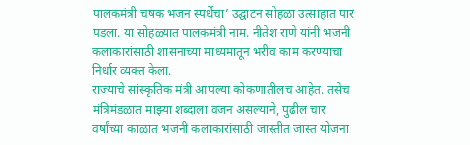पालकमंत्री चषक भजन स्पर्धेचा’ उद्घाटन सोहळा उत्साहात पार पडला. या सोहळ्यात पालकमंत्री नाम. नीतेश राणे यांनी भजनी कलाकारांसाठी शासनाच्या माध्यमातून भरीव काम करण्याचा निर्धार व्यक्त केला.
राज्याचे सांस्कृतिक मंत्री आपल्या कोकणातीलच आहेत. तसेच मंत्रिमंडळात माझ्या शब्दाला वजन असल्याने, पुढील चार वर्षांच्या काळात भजनी कलाकारांसाठी जास्तीत जास्त योजना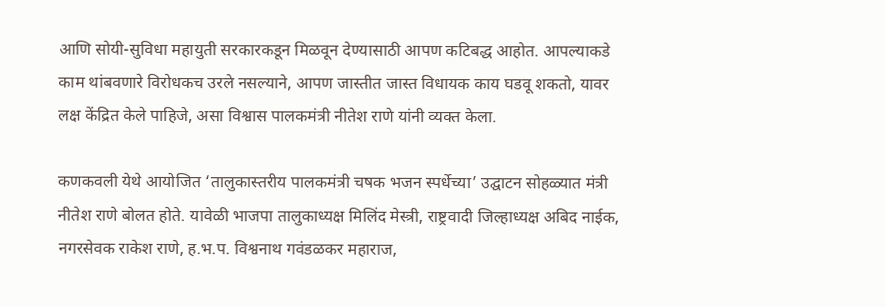आणि सोयी-सुविधा महायुती सरकारकडून मिळवून देण्यासाठी आपण कटिबद्ध आहोत. आपल्याकडे काम थांबवणारे विरोधकच उरले नसल्याने, आपण जास्तीत जास्त विधायक काय घडवू शकतो, यावर लक्ष केंद्रित केले पाहिजे, असा विश्वास पालकमंत्री नीतेश राणे यांनी व्यक्त केला.

कणकवली येथे आयोजित ‘तालुकास्तरीय पालकमंत्री चषक भजन स्पर्धेच्या’ उद्घाटन सोहळ्यात मंत्री नीतेश राणे बोलत होते. यावेळी भाजपा तालुकाध्यक्ष मिलिंद मेस्त्री, राष्ट्रवादी जिल्हाध्यक्ष अबिद नाईक, नगरसेवक राकेश राणे, ह.भ.प. विश्वनाथ गवंडळकर महाराज,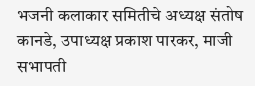भजनी कलाकार समितीचे अध्यक्ष संतोष कानडे, उपाध्यक्ष प्रकाश पारकर, माजी सभापती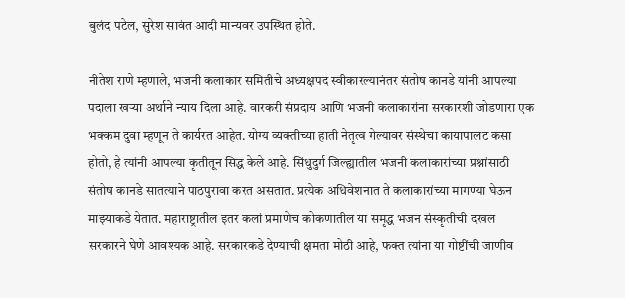बुलंद पटेल, सुरेश सावंत आदी मान्यवर उपस्थित होते.

नीतेश राणे म्हणाले, भजनी कलाकार समितीचे अध्यक्षपद स्वीकारल्यानंतर संतोष कानडे यांनी आपल्या पदाला खऱ्या अर्थाने न्याय दिला आहे. वारकरी संप्रदाय आणि भजनी कलाकारांना सरकारशी जोडणारा एक भक्कम दुवा म्हणून ते कार्यरत आहेत. योग्य व्यक्तीच्या हाती नेतृत्व गेल्यावर संस्थेचा कायापालट कसा होतो, हे त्यांनी आपल्या कृतीतून सिद्ध केले आहे. सिंधुदुर्ग जिल्ह्यातील भजनी कलाकारांच्या प्रश्नांसाठी संतोष कानडे सातत्याने पाठपुरावा करत असतात. प्रत्येक अधिवेशनात ते कलाकारांच्या मागण्या घेऊन माझ्याकडे येतात. महाराष्ट्रातील इतर कलां प्रमाणेच कोकणातील या समृद्ध भजन संस्कृतीची दखल सरकारने घेणे आवश्यक आहे. सरकारकडे देण्याची क्षमता मोठी आहे, फक्त त्यांना या गोष्टींची जाणीव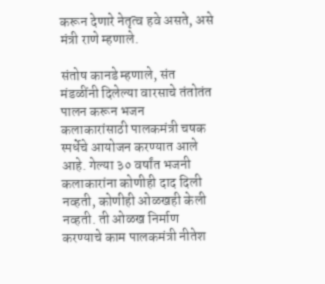करून देणारे नेतृत्व हवे असते, असे मंत्री राणे म्हणाले.

संतोष कानडे म्हणाले, संत मंडळींनी दिलेल्या वारसाचे तंतोतंत पालन करून भजन कलाकारांसाठी पालकमंत्री चषक स्पर्धेचे आयोजन करण्यात आले आहे. गेल्या ३० वर्षांत भजनी कलाकारांना कोणीही दाद दिली नव्हती, कोणीही ओळखही केली नव्हती. ती ओळख निर्माण करण्याचे काम पालकमंत्री नीतेश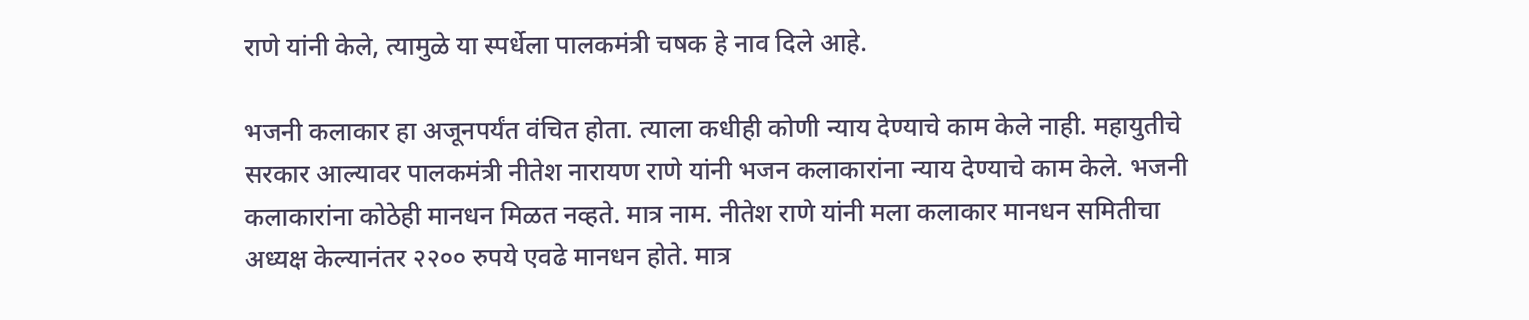राणे यांनी केले, त्यामुळे या स्पर्धेला पालकमंत्री चषक हे नाव दिले आहे.

भजनी कलाकार हा अजूनपर्यंत वंचित होता. त्याला कधीही कोणी न्याय देण्याचे काम केले नाही. महायुतीचे सरकार आल्यावर पालकमंत्री नीतेश नारायण राणे यांनी भजन कलाकारांना न्याय देण्याचे काम केले. भजनी कलाकारांना कोठेही मानधन मिळत नव्हते. मात्र नाम. नीतेश राणे यांनी मला कलाकार मानधन समितीचा अध्यक्ष केल्यानंतर २२०० रुपये एवढे मानधन होते. मात्र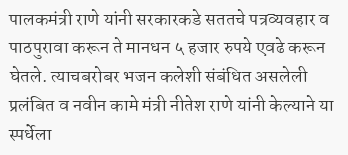पालकमंत्री राणे यांनी सरकारकडे सततचे पत्रव्यवहार व पाठपुरावा करून ते मानधन ५ हजार रुपये एवढे करून घेतले. त्याचबरोबर भजन कलेशी संबंधित असलेली प्रलंबित व नवीन कामे मंत्री नीतेश राणे यांनी केल्याने या स्पर्धेला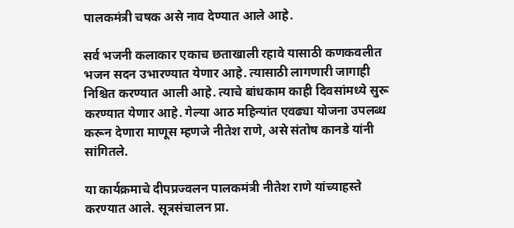पालकमंत्री चषक असे नाव देण्यात आले आहे.

सर्व भजनी कलाकार एकाच छताखाली रहावे यासाठी कणकवलीत भजन सदन उभारण्यात येणार आहे. त्यासाठी लागणारी जागाही निश्चित करण्यात आली आहे. त्याचे बांधकाम काही दिवसांमध्ये सुरू करण्यात येणार आहे. गेल्या आठ महिन्यांत एवढ्या योजना उपलब्ध करून देणारा माणूस म्हणजे नीतेश राणे, असे संतोष कानडे यांनी सांगितले.

या कार्यक्रमाचे दीपप्रज्वलन पालकमंत्री नीतेश राणे यांच्याहस्ते करण्यात आले. सूत्रसंचालन प्रा.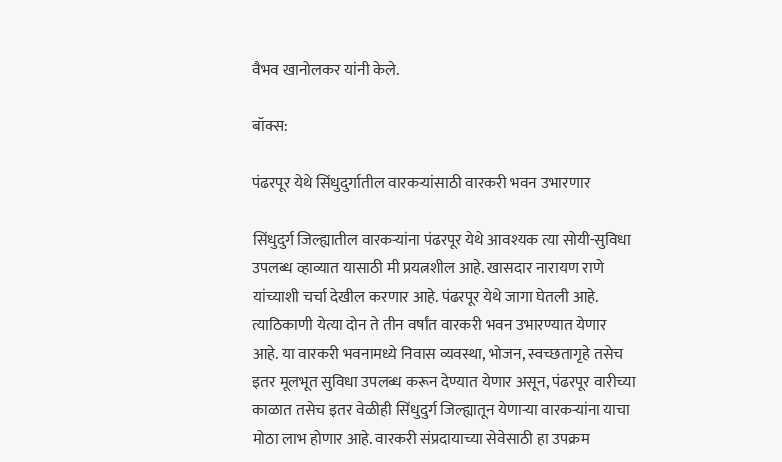वैभव खानोलकर यांनी केले.

बॉक्स:

पंढरपूर येथे सिंधुदुर्गातील वारकऱ्यांसाठी वारकरी भवन उभारणार

सिंधुदुर्ग जिल्ह्यातील वारकऱ्यांना पंढरपूर येथे आवश्यक त्या सोयी-सुविधा उपलब्ध व्हाव्यात यासाठी मी प्रयत्नशील आहे. खासदार नारायण राणे यांच्याशी चर्चा देखील करणार आहे. पंढरपूर येथे जागा घेतली आहे. त्याठिकाणी येत्या दोन ते तीन वर्षांत वारकरी भवन उभारण्यात येणार आहे. या वारकरी भवनामध्ये निवास व्यवस्था, भोजन, स्वच्छतागृहे तसेच इतर मूलभूत सुविधा उपलब्ध करून देण्यात येणार असून, पंढरपूर वारीच्या काळात तसेच इतर वेळीही सिंधुदुर्ग जिल्ह्यातून येणाऱ्या वारकऱ्यांना याचा मोठा लाभ होणार आहे. वारकरी संप्रदायाच्या सेवेसाठी हा उपक्रम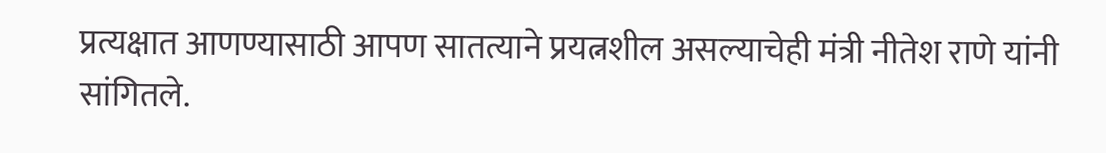प्रत्यक्षात आणण्यासाठी आपण सातत्याने प्रयत्नशील असल्याचेही मंत्री नीतेश राणे यांनी सांगितले.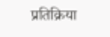प्रतिक्रिया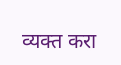व्यक्त करा